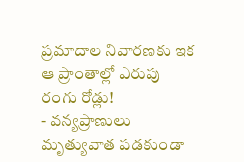ప్రమాదాల నివారణకు ఇక ఆ ప్రాంతాల్లో ఎరుపు రంగు రోడ్లు!
- వన్యప్రాణులు మృత్యువాత పడకుండా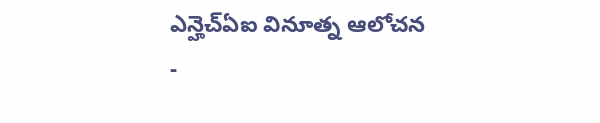ఎన్హెచ్ఏఐ వినూత్న ఆలోచన
-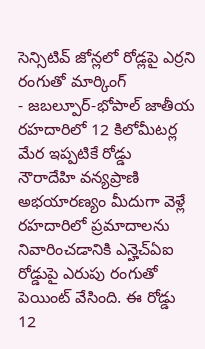సెన్సిటివ్ జోన్లలో రోడ్లపై ఎర్రని రంగుతో మార్కింగ్
- జబల్పూర్-భోపాల్ జాతీయ రహదారిలో 12 కిలోమీటర్ల మేర ఇప్పటికే రోడ్డు
నౌరాదేహి వన్యప్రాణి అభయారణ్యం మీదుగా వెళ్లే రహదారిలో ప్రమాదాలను నివారించడానికి ఎన్హెచ్ఏఐ రోడ్డుపై ఎరుపు రంగుతో పెయింట్ వేసింది. ఈ రోడ్డు 12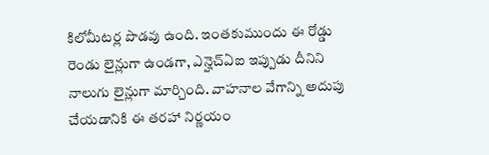కిలోమీటర్ల పొడవు ఉంది. ఇంతకుముందు ఈ రోడ్డు రెండు లైన్లుగా ఉండగా, ఎన్హెచ్ఏఐ ఇప్పుడు దీనిని నాలుగు లైన్లుగా మార్చింది. వాహనాల వేగాన్ని అదుపు చేయడానికి ఈ తరహా నిర్ణయం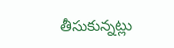తీసుకున్నట్లు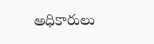అధికారులు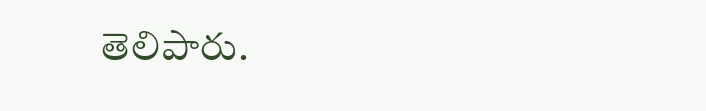తెలిపారు.